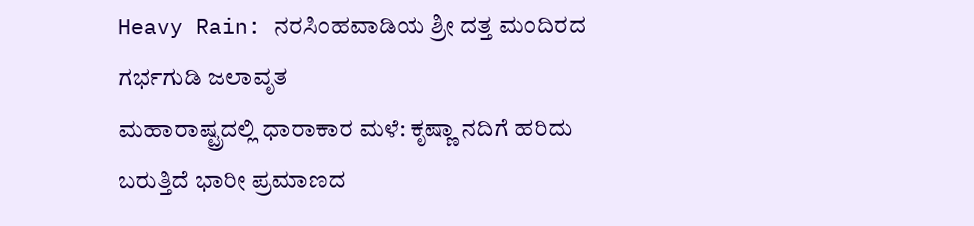Heavy Rain: ನರಸಿಂಹವಾಡಿಯ ಶ್ರೀ ದತ್ತ ಮಂದಿರದ ಗರ್ಭಗುಡಿ ಜಲಾವೃತ
ಮಹಾರಾಷ್ಟ್ರದಲ್ಲಿ ಧಾರಾಕಾರ ಮಳೆ: ಕೃಷ್ಣಾ ನದಿಗೆ ಹರಿದು ಬರುತ್ತಿದೆ ಭಾರೀ ಪ್ರಮಾಣದ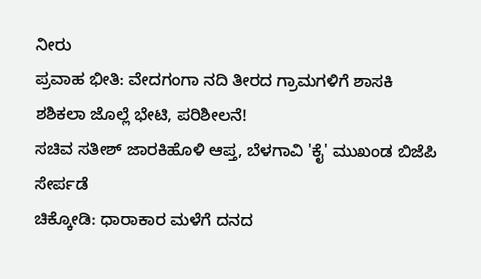ನೀರು
ಪ್ರವಾಹ ಭೀತಿ: ವೇದಗಂಗಾ ನದಿ ತೀರದ ಗ್ರಾಮಗಳಿಗೆ ಶಾಸಕಿ ಶಶಿಕಲಾ ಜೊಲ್ಲೆ ಭೇಟಿ, ಪರಿಶೀಲನೆ!
ಸಚಿವ ಸತೀಶ್ ಜಾರಕಿಹೊಳಿ ಆಪ್ತ, ಬೆಳಗಾವಿ 'ಕೈ' ಮುಖಂಡ ಬಿಜೆಪಿ ಸೇರ್ಪಡೆ
ಚಿಕ್ಕೋಡಿ: ಧಾರಾಕಾರ ಮಳೆಗೆ ದನದ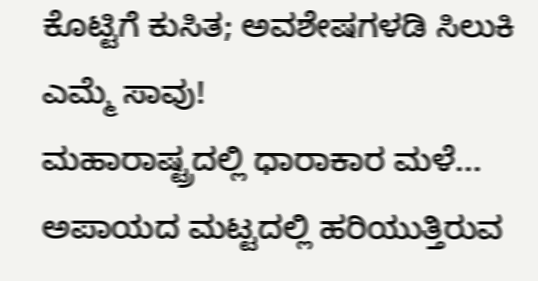ಕೊಟ್ಟಿಗೆ ಕುಸಿತ; ಅವಶೇಷಗಳಡಿ ಸಿಲುಕಿ ಎಮ್ಮೆ ಸಾವು!
ಮಹಾರಾಷ್ಟ್ರದಲ್ಲಿ ಧಾರಾಕಾರ ಮಳೆ... ಅಪಾಯದ ಮಟ್ಟದಲ್ಲಿ ಹರಿಯುತ್ತಿರುವ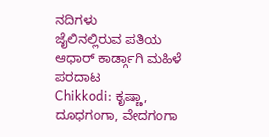ನದಿಗಳು
ಜೈಲಿನಲ್ಲಿರುವ ಪತಿಯ ಆಧಾರ್ ಕಾರ್ಡ್ಗಾಗಿ ಮಹಿಳೆ ಪರದಾಟ
Chikkodi: ಕೃಷ್ಣಾ, ದೂಧಗಂಗಾ, ವೇದಗಂಗಾ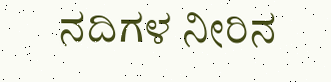ನದಿಗಳ ನೀರಿನ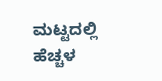ಮಟ್ಟದಲ್ಲಿ ಹೆಚ್ಚಳ